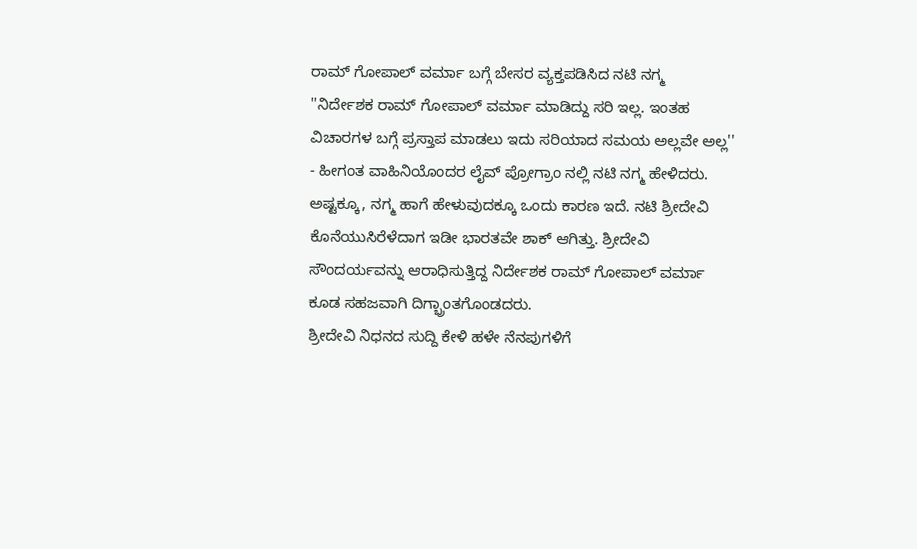ರಾಮ್ ಗೋಪಾಲ್ ವರ್ಮಾ ಬಗ್ಗೆ ಬೇಸರ ವ್ಯಕ್ತಪಡಿಸಿದ ನಟಿ ನಗ್ಮ
''ನಿರ್ದೇಶಕ ರಾಮ್ ಗೋಪಾಲ್ ವರ್ಮಾ ಮಾಡಿದ್ದು ಸರಿ ಇಲ್ಲ. ಇಂತಹ ವಿಚಾರಗಳ ಬಗ್ಗೆ ಪ್ರಸ್ತಾಪ ಮಾಡಲು ಇದು ಸರಿಯಾದ ಸಮಯ ಅಲ್ಲವೇ ಅಲ್ಲ'' - ಹೀಗಂತ ವಾಹಿನಿಯೊಂದರ ಲೈವ್ ಪ್ರೋಗ್ರಾಂ ನಲ್ಲಿ ನಟಿ ನಗ್ಮ ಹೇಳಿದರು.
ಅಷ್ಟಕ್ಕೂ, ನಗ್ಮ ಹಾಗೆ ಹೇಳುವುದಕ್ಕೂ ಒಂದು ಕಾರಣ ಇದೆ. ನಟಿ ಶ್ರೀದೇವಿ ಕೊನೆಯುಸಿರೆಳೆದಾಗ ಇಡೀ ಭಾರತವೇ ಶಾಕ್ ಆಗಿತ್ತು. ಶ್ರೀದೇವಿ ಸೌಂದರ್ಯವನ್ನು ಆರಾಧಿಸುತ್ತಿದ್ದ ನಿರ್ದೇಶಕ ರಾಮ್ ಗೋಪಾಲ್ ವರ್ಮಾ ಕೂಡ ಸಹಜವಾಗಿ ದಿಗ್ಭ್ರಾಂತಗೊಂಡದರು.
ಶ್ರೀದೇವಿ ನಿಧನದ ಸುದ್ದಿ ಕೇಳಿ ಹಳೇ ನೆನಪುಗಳಿಗೆ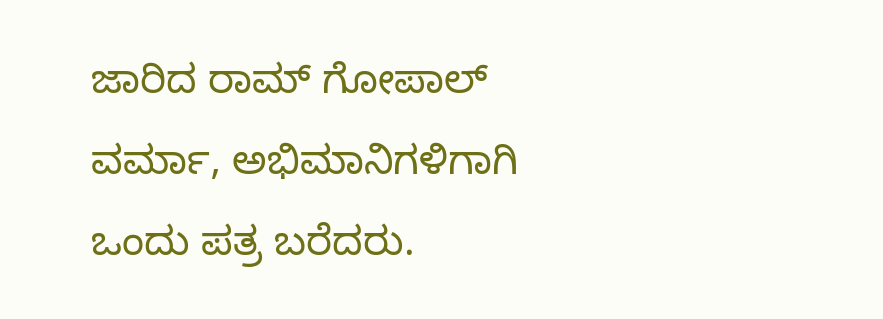ಜಾರಿದ ರಾಮ್ ಗೋಪಾಲ್ ವರ್ಮಾ, ಅಭಿಮಾನಿಗಳಿಗಾಗಿ ಒಂದು ಪತ್ರ ಬರೆದರು.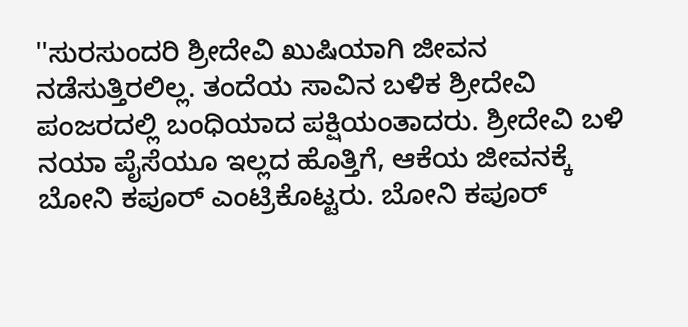''ಸುರಸುಂದರಿ ಶ್ರೀದೇವಿ ಖುಷಿಯಾಗಿ ಜೀವನ ನಡೆಸುತ್ತಿರಲಿಲ್ಲ. ತಂದೆಯ ಸಾವಿನ ಬಳಿಕ ಶ್ರೀದೇವಿ ಪಂಜರದಲ್ಲಿ ಬಂಧಿಯಾದ ಪಕ್ಷಿಯಂತಾದರು. ಶ್ರೀದೇವಿ ಬಳಿ ನಯಾ ಪೈಸೆಯೂ ಇಲ್ಲದ ಹೊತ್ತಿಗೆ, ಆಕೆಯ ಜೀವನಕ್ಕೆ ಬೋನಿ ಕಪೂರ್ ಎಂಟ್ರಿಕೊಟ್ಟರು. ಬೋನಿ ಕಪೂರ್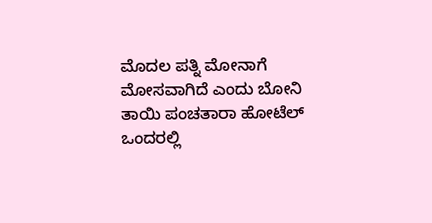ಮೊದಲ ಪತ್ನಿ ಮೋನಾಗೆ ಮೋಸವಾಗಿದೆ ಎಂದು ಬೋನಿ ತಾಯಿ ಪಂಚತಾರಾ ಹೋಟೆಲ್ ಒಂದರಲ್ಲಿ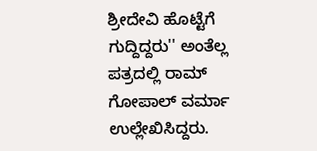ಶ್ರೀದೇವಿ ಹೊಟ್ಟೆಗೆ ಗುದ್ದಿದ್ದರು'' ಅಂತೆಲ್ಲ ಪತ್ರದಲ್ಲಿ ರಾಮ್ ಗೋಪಾಲ್ ವರ್ಮಾ ಉಲ್ಲೇಖಿಸಿದ್ದರು.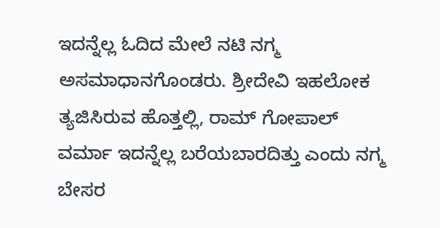ಇದನ್ನೆಲ್ಲ ಓದಿದ ಮೇಲೆ ನಟಿ ನಗ್ಮ ಅಸಮಾಧಾನಗೊಂಡರು. ಶ್ರೀದೇವಿ ಇಹಲೋಕ ತ್ಯಜಿಸಿರುವ ಹೊತ್ತಲ್ಲಿ, ರಾಮ್ ಗೋಪಾಲ್ ವರ್ಮಾ ಇದನ್ನೆಲ್ಲ ಬರೆಯಬಾರದಿತ್ತು ಎಂದು ನಗ್ಮ ಬೇಸರ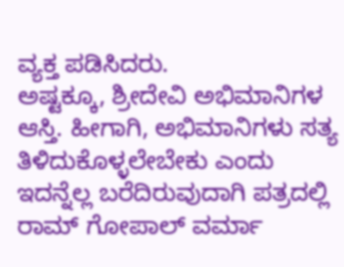ವ್ಯಕ್ತ ಪಡಿಸಿದರು.
ಅಷ್ಟಕ್ಕೂ, ಶ್ರೀದೇವಿ ಅಭಿಮಾನಿಗಳ ಆಸ್ತಿ. ಹೀಗಾಗಿ, ಅಭಿಮಾನಿಗಳು ಸತ್ಯ ತಿಳಿದುಕೊಳ್ಳಲೇಬೇಕು ಎಂದು ಇದನ್ನೆಲ್ಲ ಬರೆದಿರುವುದಾಗಿ ಪತ್ರದಲ್ಲಿ ರಾಮ್ ಗೋಪಾಲ್ ವರ್ಮಾ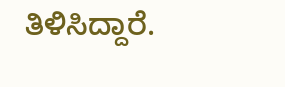ತಿಳಿಸಿದ್ದಾರೆ.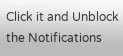Click it and Unblock the Notifications